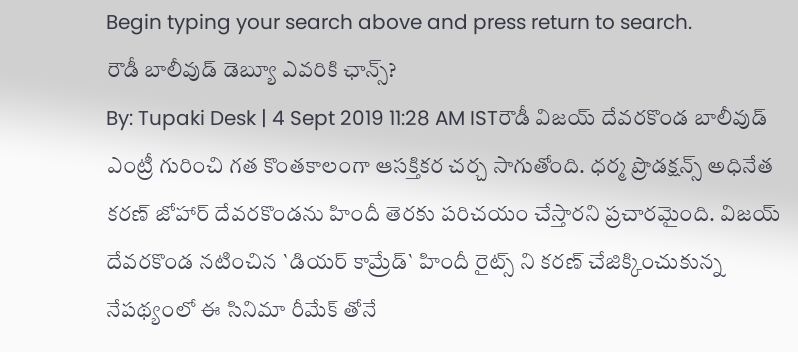Begin typing your search above and press return to search.
రౌడీ బాలీవుడ్ డెబ్యూ ఎవరికి ఛాన్స్?
By: Tupaki Desk | 4 Sept 2019 11:28 AM ISTరౌడీ విజయ్ దేవరకొండ బాలీవుడ్ ఎంట్రీ గురించి గత కొంతకాలంగా ఆసక్తికర చర్చ సాగుతోంది. ధర్మ ప్రొడక్షన్స్ అధినేత కరణ్ జోహార్ దేవరకొండను హిందీ తెరకు పరిచయం చేస్తారని ప్రచారమైంది. విజయ్ దేవరకొండ నటించిన `డియర్ కామ్రేడ్` హిందీ రైట్స్ ని కరణ్ చేజిక్కించుకున్న నేపథ్యంలో ఈ సినిమా రీమేక్ తోనే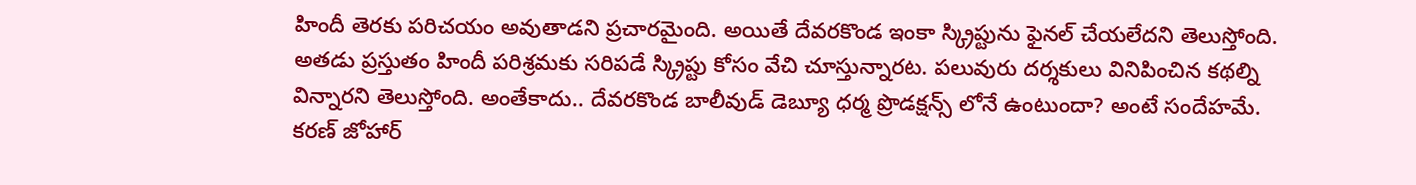హిందీ తెరకు పరిచయం అవుతాడని ప్రచారమైంది. అయితే దేవరకొండ ఇంకా స్క్రిప్టును ఫైనల్ చేయలేదని తెలుస్తోంది.
అతడు ప్రస్తుతం హిందీ పరిశ్రమకు సరిపడే స్క్రిప్టు కోసం వేచి చూస్తున్నారట. పలువురు దర్శకులు వినిపించిన కథల్ని విన్నారని తెలుస్తోంది. అంతేకాదు.. దేవరకొండ బాలీవుడ్ డెబ్యూ ధర్మ ప్రొడక్షన్స్ లోనే ఉంటుందా? అంటే సందేహమే. కరణ్ జోహార్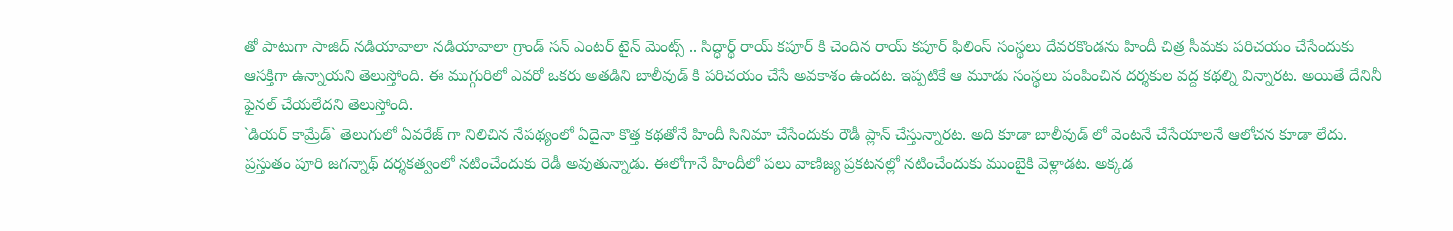తో పాటుగా సాజిద్ నడియావాలా నడియావాలా గ్రాండ్ సన్ ఎంటర్ టైన్ మెంట్స్ .. సిద్ధార్థ్ రాయ్ కపూర్ కి చెందిన రాయ్ కపూర్ ఫిలింస్ సంస్థలు దేవరకొండను హిందీ చిత్ర సీమకు పరిచయం చేసేందుకు ఆసక్తిగా ఉన్నాయని తెలుస్తోంది. ఈ ముగ్గురిలో ఎవరో ఒకరు అతడిని బాలీవుడ్ కి పరిచయం చేసే అవకాశం ఉందట. ఇప్పటికే ఆ మూడు సంస్థలు పంపించిన దర్శకుల వద్ద కథల్ని విన్నారట. అయితే దేనినీ ఫైనల్ చేయలేదని తెలుస్తోంది.
`డియర్ కామ్రేడ్` తెలుగులో ఏవరేజ్ గా నిలిచిన నేపథ్యంలో ఏదైనా కొత్త కథతోనే హిందీ సినిమా చేసేందుకు రౌడీ ప్లాన్ చేస్తున్నారట. అది కూడా బాలీవుడ్ లో వెంటనే చేసేయాలనే ఆలోచన కూడా లేదు. ప్రస్తుతం పూరి జగన్నాథ్ దర్శకత్వంలో నటించేందుకు రెడీ అవుతున్నాడు. ఈలోగానే హిందీలో పలు వాణిజ్య ప్రకటనల్లో నటించేందుకు ముంబైకి వెళ్లాడట. అక్కడ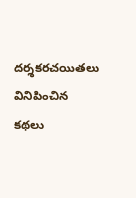దర్శకరచయితలు వినిపించిన కథలు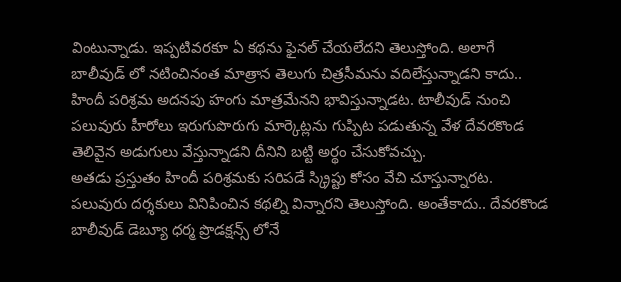వింటున్నాడు. ఇప్పటివరకూ ఏ కథను ఫైనల్ చేయలేదని తెలుస్తోంది. అలాగే బాలీవుడ్ లో నటించినంత మాత్రాన తెలుగు చిత్రసీమను వదిలేస్తున్నాడని కాదు.. హిందీ పరిశ్రమ అదనపు హంగు మాత్రమేనని భావిస్తున్నాడట. టాలీవుడ్ నుంచి పలువురు హీరోలు ఇరుగుపొరుగు మార్కెట్లను గుప్పిట పడుతున్న వేళ దేవరకొండ తెలివైన అడుగులు వేస్తున్నాడని దీనిని బట్టి అర్థం చేసుకోవచ్చు.
అతడు ప్రస్తుతం హిందీ పరిశ్రమకు సరిపడే స్క్రిప్టు కోసం వేచి చూస్తున్నారట. పలువురు దర్శకులు వినిపించిన కథల్ని విన్నారని తెలుస్తోంది. అంతేకాదు.. దేవరకొండ బాలీవుడ్ డెబ్యూ ధర్మ ప్రొడక్షన్స్ లోనే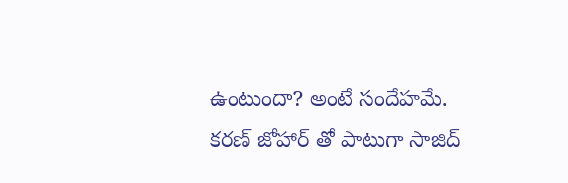ఉంటుందా? అంటే సందేహమే. కరణ్ జోహార్ తో పాటుగా సాజిద్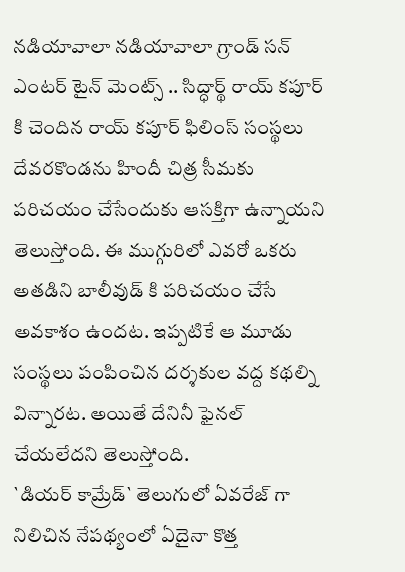నడియావాలా నడియావాలా గ్రాండ్ సన్ ఎంటర్ టైన్ మెంట్స్ .. సిద్ధార్థ్ రాయ్ కపూర్ కి చెందిన రాయ్ కపూర్ ఫిలింస్ సంస్థలు దేవరకొండను హిందీ చిత్ర సీమకు పరిచయం చేసేందుకు ఆసక్తిగా ఉన్నాయని తెలుస్తోంది. ఈ ముగ్గురిలో ఎవరో ఒకరు అతడిని బాలీవుడ్ కి పరిచయం చేసే అవకాశం ఉందట. ఇప్పటికే ఆ మూడు సంస్థలు పంపించిన దర్శకుల వద్ద కథల్ని విన్నారట. అయితే దేనినీ ఫైనల్ చేయలేదని తెలుస్తోంది.
`డియర్ కామ్రేడ్` తెలుగులో ఏవరేజ్ గా నిలిచిన నేపథ్యంలో ఏదైనా కొత్త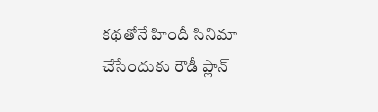కథతోనే హిందీ సినిమా చేసేందుకు రౌడీ ప్లాన్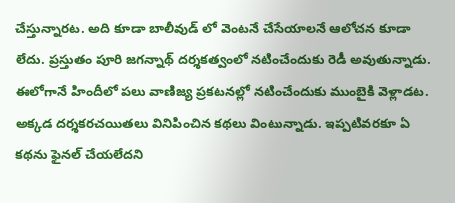చేస్తున్నారట. అది కూడా బాలీవుడ్ లో వెంటనే చేసేయాలనే ఆలోచన కూడా లేదు. ప్రస్తుతం పూరి జగన్నాథ్ దర్శకత్వంలో నటించేందుకు రెడీ అవుతున్నాడు. ఈలోగానే హిందీలో పలు వాణిజ్య ప్రకటనల్లో నటించేందుకు ముంబైకి వెళ్లాడట. అక్కడ దర్శకరచయితలు వినిపించిన కథలు వింటున్నాడు. ఇప్పటివరకూ ఏ కథను ఫైనల్ చేయలేదని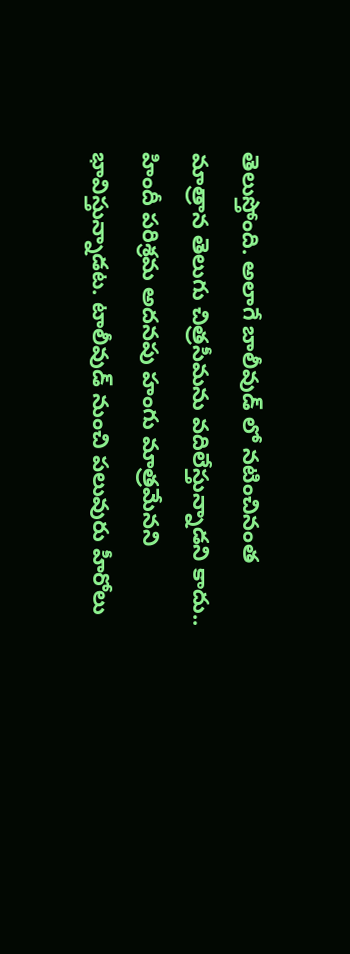తెలుస్తోంది. అలాగే బాలీవుడ్ లో నటించినంత మాత్రాన తెలుగు చిత్రసీమను వదిలేస్తున్నాడని కాదు.. హిందీ పరిశ్రమ అదనపు హంగు మాత్రమేనని భావిస్తున్నాడట. టాలీవుడ్ నుంచి పలువురు హీరోలు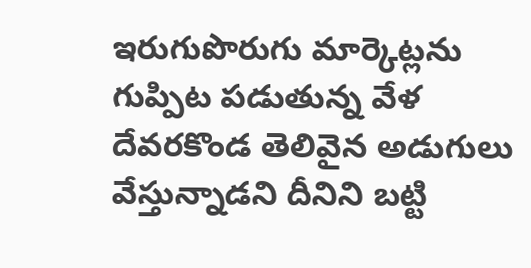ఇరుగుపొరుగు మార్కెట్లను గుప్పిట పడుతున్న వేళ దేవరకొండ తెలివైన అడుగులు వేస్తున్నాడని దీనిని బట్టి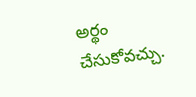అర్థం చేసుకోవచ్చు.